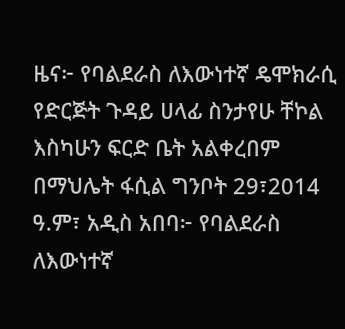ዜና፦ የባልደራስ ለእውነተኛ ዴሞክራሲ የድርጅት ጉዳይ ሀላፊ ስንታየሁ ቸኮል እስካሁን ፍርድ ቤት አልቀረበም
በማህሌት ፋሲል ግንቦት 29፣2014 ዓ.ም፣ አዲስ አበባ፦ የባልደራስ ለእውነተኛ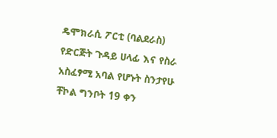ዴሞክራሲ ፖርቲ (ባልደራስ) የድርጅት ጉዳይ ሀላፊ እና የስራ አስፈፃሚ አባል የሆኑት ስንታየሁ ቸኮል ግንቦት 19 ቀን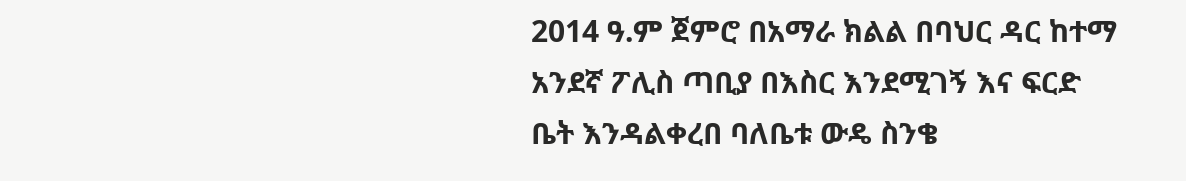2014 ዓ.ም ጀምሮ በአማራ ክልል በባህር ዳር ከተማ አንደኛ ፖሊስ ጣቢያ በእስር እንደሚገኝ እና ፍርድ ቤት እንዳልቀረበ ባለቤቱ ውዴ ስንቄ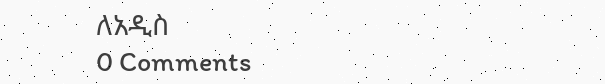ለአዲስ
0 Comments